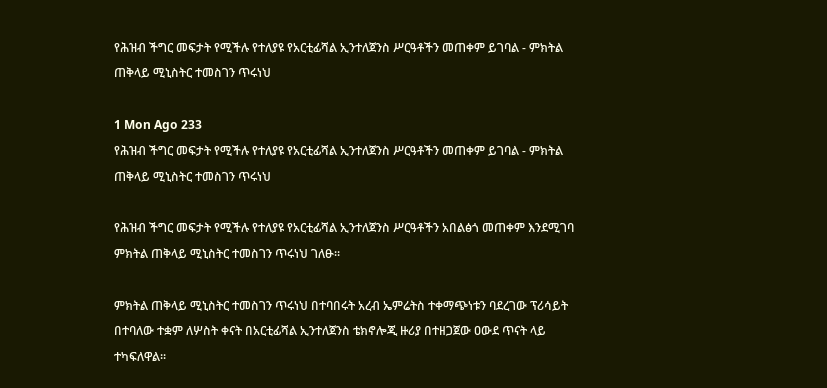የሕዝብ ችግር መፍታት የሚችሉ የተለያዩ የአርቲፊሻል ኢንተለጀንስ ሥርዓቶችን መጠቀም ይገባል - ምክትል ጠቅላይ ሚኒስትር ተመስገን ጥሩነህ

1 Mon Ago 233
የሕዝብ ችግር መፍታት የሚችሉ የተለያዩ የአርቲፊሻል ኢንተለጀንስ ሥርዓቶችን መጠቀም ይገባል - ምክትል ጠቅላይ ሚኒስትር ተመስገን ጥሩነህ

የሕዝብ ችግር መፍታት የሚችሉ የተለያዩ የአርቲፊሻል ኢንተለጀንስ ሥርዓቶችን አበልፅጎ መጠቀም እንደሚገባ ምክትል ጠቅላይ ሚኒስትር ተመስገን ጥሩነህ ገለፁ፡፡

ምክትል ጠቅላይ ሚኒስትር ተመስገን ጥሩነህ በተባበሩት አረብ ኤምሬትስ ተቀማጭነቱን ባደረገው ፕሪሳይት በተባለው ተቋም ለሦስት ቀናት በአርቲፊሻል ኢንተለጀንስ ቴክኖሎጂ ዙሪያ በተዘጋጀው ዐውደ ጥናት ላይ ተካፍለዋል፡፡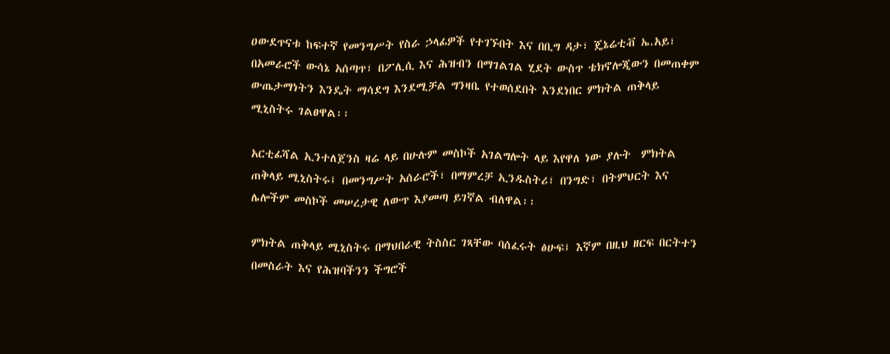ዐውደጥናቱ ከፍተኛ የመንግሥት የስራ ኃላፊዎች የተገኙበት እና በቢግ ዳታ፣ ጄኔሬቲቭ ኤ.አይ፣ በአመራሮች ውሳኔ አሰጣጥ፣ በፖሊሲ እና ሕዝብን በማገልገል ሂደት ውስጥ ቴክኖሎጂውን በመጠቀም ውጤታማነትን እንዴት ማሳደግ እንደሚቻል ግንዛቤ የተወሰደበት እንደነበር ምክትል ጠቅላይ ሚኒስትሩ ገልፀዋል፡፡

አርቲፊሻል ኢንተለጀንስ ዛሬ ላይ በሁሉም መስኮች አገልግሎት ላይ እየዋለ ነው ያሉት  ምክትል ጠቅላይ ሚኒስትሩ፤ በመንግሥት አሰራሮች፣ በማምረቻ ኢንዱስትሪ፣ በንግድ፣ በትምህርት እና ሌሎችም መስኮች መሠረታዊ ለውጥ እያመጣ ይገኛል ብለዋል፡፡

ምክትል ጠቅላይ ሚኒስትሩ በማህበራዊ ትስስር ገጻቸው ባሰፈሩት ፅሁፍ፤ እኛም በዚህ ዘርፍ በርትተን በመስራት እና የሕዝባችንን ችግሮች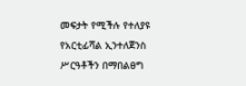መፍታት የሚችሉ የተለያዩ የአርቲፊሻል ኢንተለጀንስ ሥርዓቶችን በማበልፀግ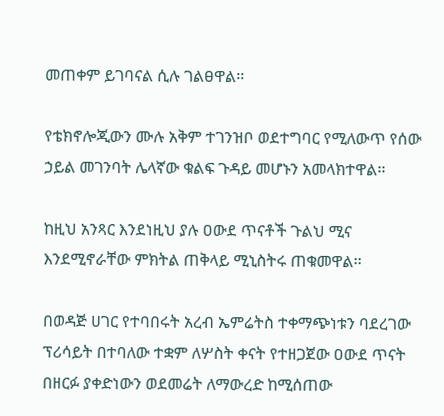መጠቀም ይገባናል ሲሉ ገልፀዋል፡፡

የቴክኖሎጂውን ሙሉ አቅም ተገንዝቦ ወደተግባር የሚለውጥ የሰው ኃይል መገንባት ሌላኛው ቁልፍ ጉዳይ መሆኑን አመላክተዋል፡፡

ከዚህ አንጻር እንደነዚህ ያሉ ዐውደ ጥናቶች ጉልህ ሚና እንደሚኖራቸው ምክትል ጠቅላይ ሚኒስትሩ ጠቁመዋል፡፡

በወዳጅ ሀገር የተባበሩት አረብ ኤምሬትስ ተቀማጭነቱን ባደረገው ፕሪሳይት በተባለው ተቋም ለሦስት ቀናት የተዘጋጀው ዐውደ ጥናት በዘርፉ ያቀድነውን ወደመሬት ለማውረድ ከሚሰጠው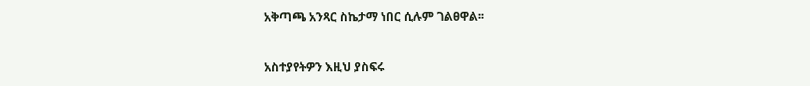አቅጣጫ አንጻር ስኬታማ ነበር ሲሉም ገልፀዋል፡፡


አስተያየትዎን እዚህ ያስፍሩ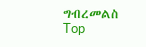ግብረመልስ
Top